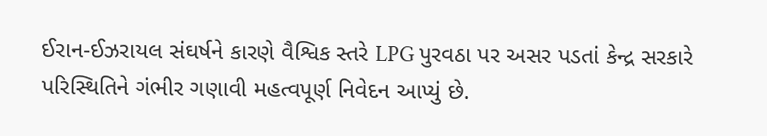ઈરાન-ઈઝરાયલ સંઘર્ષને કારણે વૈશ્વિક સ્તરે LPG પુરવઠા પર અસર પડતાં કેન્દ્ર સરકારે પરિસ્થિતિને ગંભીર ગણાવી મહત્વપૂર્ણ નિવેદન આપ્યું છે.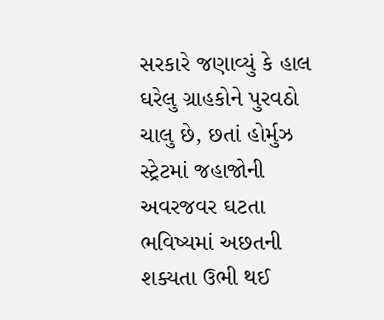સરકારે જણાવ્યું કે હાલ ઘરેલુ ગ્રાહકોને પુરવઠો ચાલુ છે, છતાં હોર્મુઝ સ્ટ્રેટમાં જહાજોની અવરજવર ઘટતા ભવિષ્યમાં અછતની શક્યતા ઉભી થઈ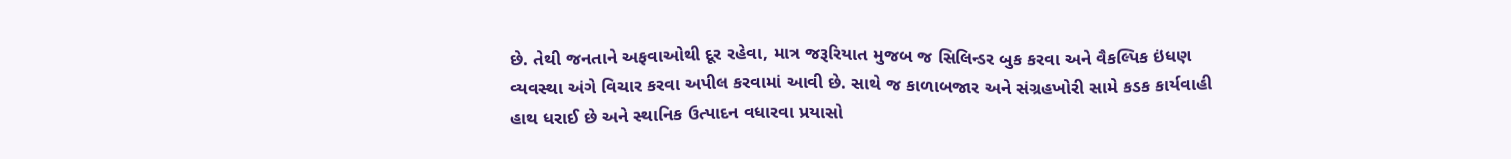છે. તેથી જનતાને અફવાઓથી દૂર રહેવા, માત્ર જરૂરિયાત મુજબ જ સિલિન્ડર બુક કરવા અને વૈકલ્પિક ઇંધણ વ્યવસ્થા અંગે વિચાર કરવા અપીલ કરવામાં આવી છે. સાથે જ કાળાબજાર અને સંગ્રહખોરી સામે કડક કાર્યવાહી હાથ ધરાઈ છે અને સ્થાનિક ઉત્પાદન વધારવા પ્રયાસો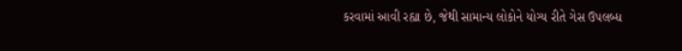કરવામાં આવી રહ્યા છે, જેથી સામાન્ય લોકોને યોગ્ય રીતે ગેસ ઉપલબ્ધ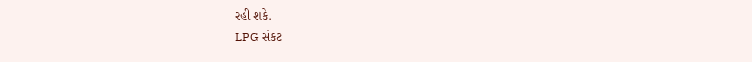રહી શકે.
LPG સંકટ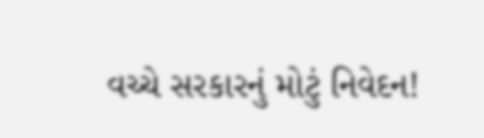વચ્ચે સરકારનું મોટું નિવેદન!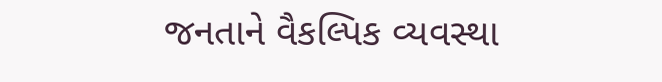જનતાને વૈકલ્પિક વ્યવસ્થા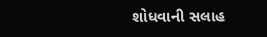શોધવાની સલાહ